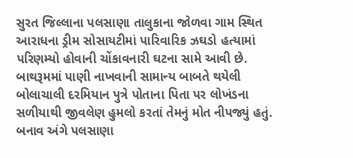સુરત જિલ્લાના પલસાણા તાલુકાના જોળવા ગામ સ્થિત આરાધના ડ્રીમ સોસાયટીમાં પારિવારિક ઝઘડો હત્યામાં પરિણમ્યો હોવાની ચોંકાવનારી ઘટના સામે આવી છે. બાથરૂમમાં પાણી નાખવાની સામાન્ય બાબતે થયેલી બોલાચાલી દરમિયાન પુત્રે પોતાના પિતા પર લોખંડના સળીયાથી જીવલેણ હુમલો કરતાં તેમનું મોત નીપજ્યું હતું. બનાવ અંગે પલસાણા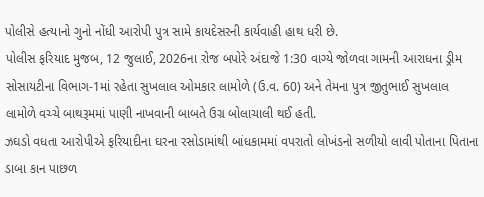પોલીસે હત્યાનો ગુનો નોંધી આરોપી પુત્ર સામે કાયદેસરની કાર્યવાહી હાથ ધરી છે.
પોલીસ ફરિયાદ મુજબ, 12 જુલાઈ, 2026ના રોજ બપોરે અંદાજે 1:30 વાગ્યે જોળવા ગામની આરાધના ડ્રીમ સોસાયટીના વિભાગ-1માં રહેતા સુખલાલ ઓમકાર લામોળે (ઉ.વ. 60) અને તેમના પુત્ર જીતુભાઈ સુખલાલ લામોળે વચ્ચે બાથરૂમમાં પાણી નાખવાની બાબતે ઉગ્ર બોલાચાલી થઈ હતી.
ઝઘડો વધતા આરોપીએ ફરિયાદીના ઘરના રસોડામાંથી બાંધકામમાં વપરાતો લોખંડનો સળીયો લાવી પોતાના પિતાના ડાબા કાન પાછળ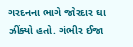ગરદનના ભાગે જોરદાર ઘા ઝીંક્યો હતો. ગંભીર ઈજા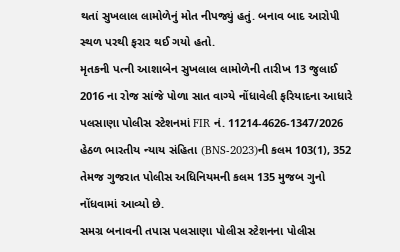થતાં સુખલાલ લામોળેનું મોત નીપજ્યું હતું. બનાવ બાદ આરોપી સ્થળ પરથી ફરાર થઈ ગયો હતો.
મૃતકની પત્ની આશાબેન સુખલાલ લામોળેની તારીખ 13 જુલાઈ 2016 ના રોજ સાંજે પોળા સાત વાગ્યે નોંધાવેલી ફરિયાદના આધારે પલસાણા પોલીસ સ્ટેશનમાં FIR નં. 11214-4626-1347/2026 હેઠળ ભારતીય ન્યાય સંહિતા (BNS-2023)ની કલમ 103(1), 352 તેમજ ગુજરાત પોલીસ અધિનિયમની કલમ 135 મુજબ ગુનો નોંધવામાં આવ્યો છે.
સમગ્ર બનાવની તપાસ પલસાણા પોલીસ સ્ટેશનના પોલીસ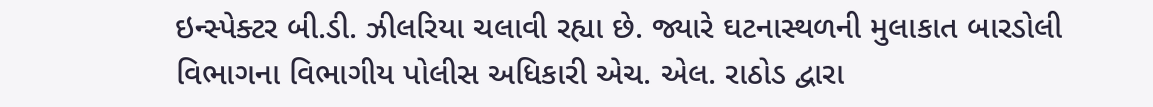ઇન્સ્પેક્ટર બી.ડી. ઝીલરિયા ચલાવી રહ્યા છે. જ્યારે ઘટનાસ્થળની મુલાકાત બારડોલી વિભાગના વિભાગીય પોલીસ અધિકારી એચ. એલ. રાઠોડ દ્વારા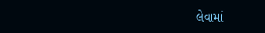લેવામાં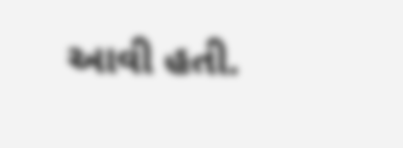આવી હતી.